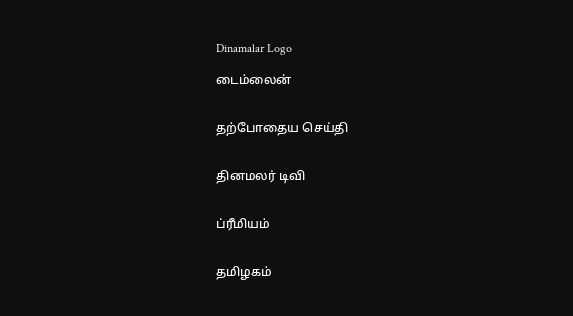Dinamalar Logo

டைம்லைன்


தற்போதைய செய்தி


தினமலர் டிவி


ப்ரீமியம்


தமிழகம்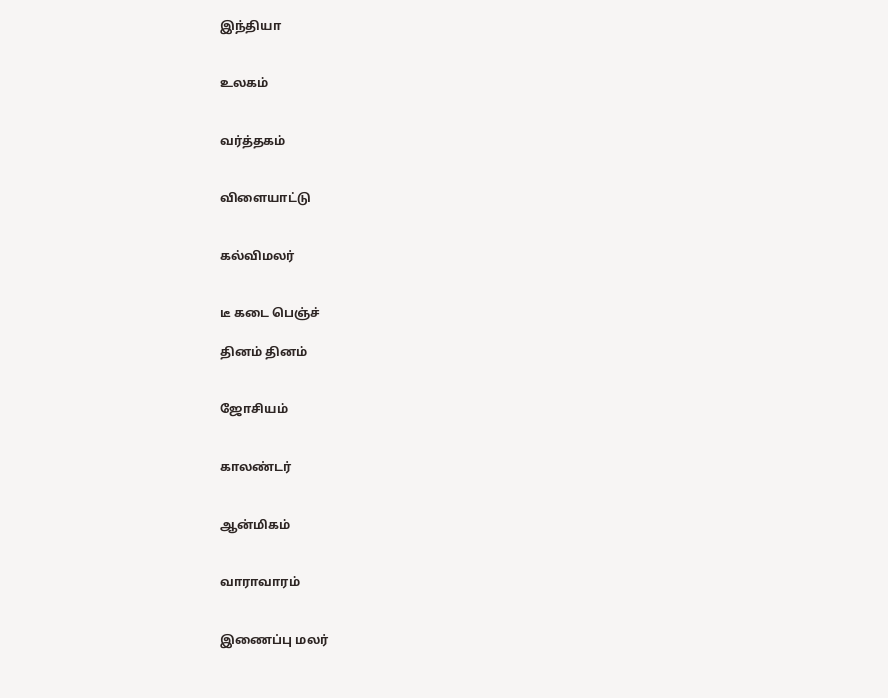இந்தியா


உலகம்


வர்த்தகம்


விளையாட்டு


கல்விமலர்


டீ கடை பெஞ்ச்

தினம் தினம்


ஜோசியம்


காலண்டர்


ஆன்மிகம்


வாராவாரம்


இணைப்பு மலர்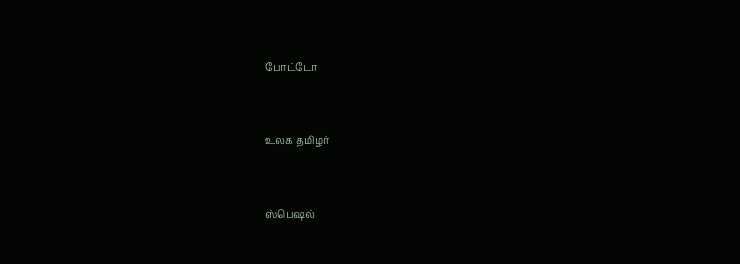போட்டோ


உலக தமிழர்


ஸ்பெஷல்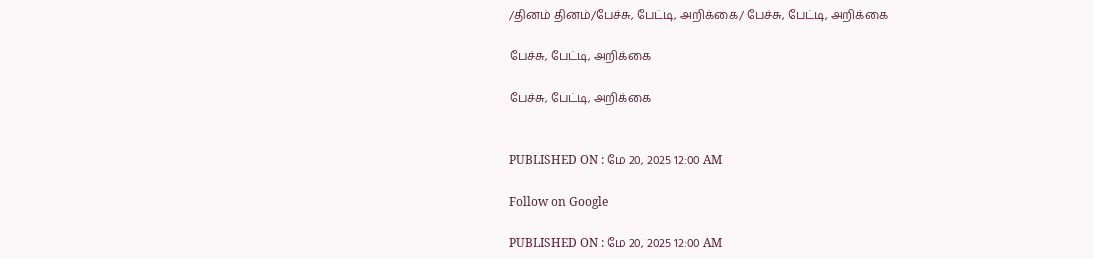/தினம் தினம்/பேச்சு, பேட்டி, அறிக்கை/ பேச்சு, பேட்டி, அறிக்கை

பேச்சு, பேட்டி, அறிக்கை

பேச்சு, பேட்டி, அறிக்கை


PUBLISHED ON : மே 20, 2025 12:00 AM

Follow on Google

PUBLISHED ON : மே 20, 2025 12:00 AM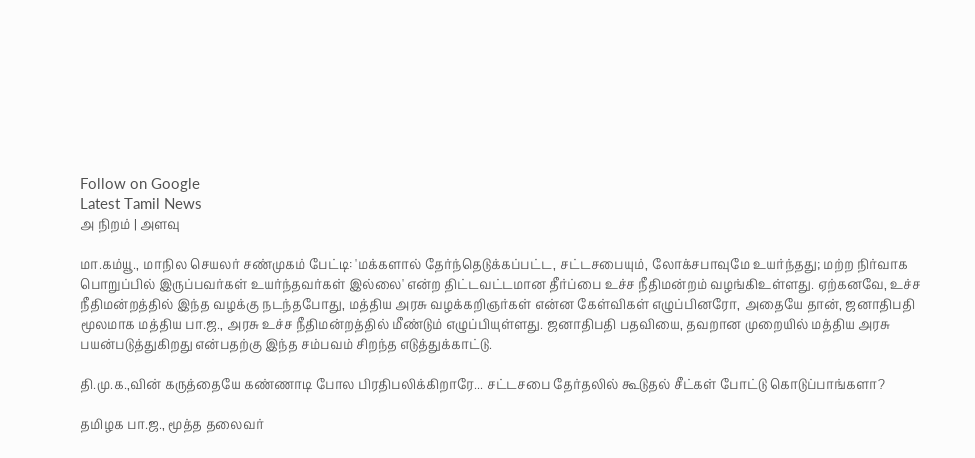Follow on Google
Latest Tamil News
அ நிறம் | அளவு

மா.கம்யூ., மாநில செயலர் சண்முகம் பேட்டி: 'மக்களால் தேர்ந்தெடுக்கப்பட்ட, சட்டசபையும், லோக்சபாவுமே உயர்ந்தது; மற்ற நிர்வாக பொறுப்பில் இருப்பவர்கள் உயர்ந்தவர்கள் இல்லை' என்ற திட்டவட்டமான தீர்ப்பை உச்ச நீதிமன்றம் வழங்கிஉள்ளது. ஏற்கனவே, உச்ச நீதிமன்றத்தில் இந்த வழக்கு நடந்தபோது, மத்திய அரசு வழக்கறிஞர்கள் என்ன கேள்விகள் எழுப்பினரோ, அதையே தான், ஜனாதிபதி மூலமாக மத்திய பா.ஜ., அரசு உச்ச நீதிமன்றத்தில் மீண்டும் எழுப்பியுள்ளது. ஜனாதிபதி பதவியை, தவறான முறையில் மத்திய அரசு பயன்படுத்துகிறது என்பதற்கு இந்த சம்பவம் சிறந்த எடுத்துக்காட்டு.

தி.மு.க.,வின் கருத்தையே கண்ணாடி போல பிரதிபலிக்கிறாரே... சட்டசபை தேர்தலில் கூடுதல் சீட்கள் போட்டு கொடுப்பாங்களா?

தமிழக பா.ஜ., மூத்த தலைவர்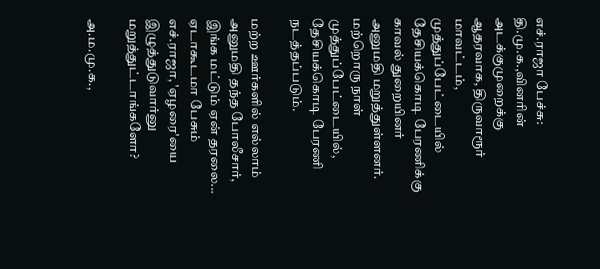எச்.ராஜா பேச்சு: தி.மு.க.,வினரின் அடக்குமுறைக்கு ஆதரவாக, திருவாரூர் மாவட்டம், முத்துப்பேட்டையில் தேசியக்கொடி பேரணிக்கு காவல் துறையினர் அனுமதி மறுத்துள்ளனர். மற்றொரு நாள் முத்துப்பேட்டையில், தேசியக்கொடி பேரணி நடத்தப்படும்.

மற்ற ஊர்களில் எல்லாம் அனுமதி தந்த போலீசார், இங்க மட்டும் ஏன் தரலை... ஏடாகூடமா பேசும் எச்.ராஜா, 'ஏழரை'யை இழுத்துடுவார்னு மறுத்துட்டாங்களோ?

அ.ம.மு.க.,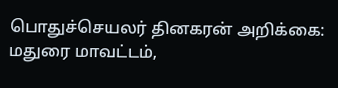பொதுச்செயலர் தினகரன் அறிக்கை: மதுரை மாவட்டம்,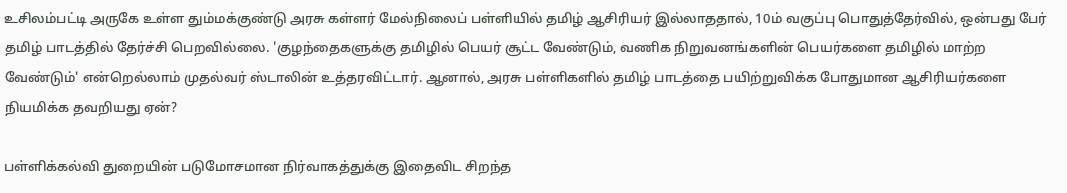உசிலம்பட்டி அருகே உள்ள தும்மக்குண்டு அரசு கள்ளர் மேல்நிலைப் பள்ளியில் தமிழ் ஆசிரியர் இல்லாததால், 10ம் வகுப்பு பொதுத்தேர்வில், ஒன்பது பேர் தமிழ் பாடத்தில் தேர்ச்சி பெறவில்லை. 'குழந்தைகளுக்கு தமிழில் பெயர் சூட்ட வேண்டும், வணிக நிறுவனங்களின் பெயர்களை தமிழில் மாற்ற வேண்டும்' என்றெல்லாம் முதல்வர் ஸ்டாலின் உத்தரவிட்டார். ஆனால், அரசு பள்ளிகளில் தமிழ் பாடத்தை பயிற்றுவிக்க போதுமான ஆசிரியர்களை நியமிக்க தவறியது ஏன்?

பள்ளிக்கல்வி துறையின் படுமோசமான நிர்வாகத்துக்கு இதைவிட சிறந்த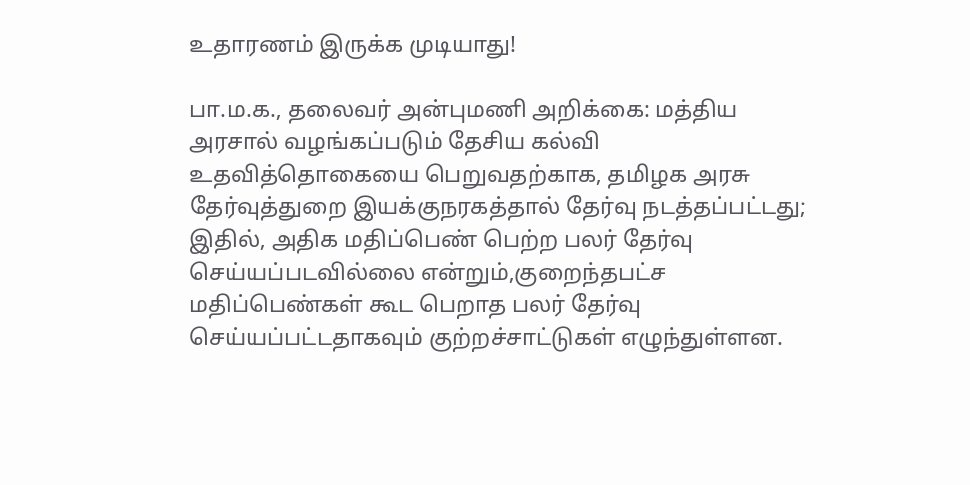உதாரணம் இருக்க முடியாது!

பா.ம.க., தலைவர் அன்புமணி அறிக்கை: மத்திய அரசால் வழங்கப்படும் தேசிய கல்வி உதவித்தொகையை பெறுவதற்காக, தமிழக அரசு தேர்வுத்துறை இயக்குநரகத்தால் தேர்வு நடத்தப்பட்டது; இதில், அதிக மதிப்பெண் பெற்ற பலர் தேர்வு செய்யப்படவில்லை என்றும்,குறைந்தபட்ச மதிப்பெண்கள் கூட பெறாத பலர் தேர்வு செய்யப்பட்டதாகவும் குற்றச்சாட்டுகள் எழுந்துள்ளன.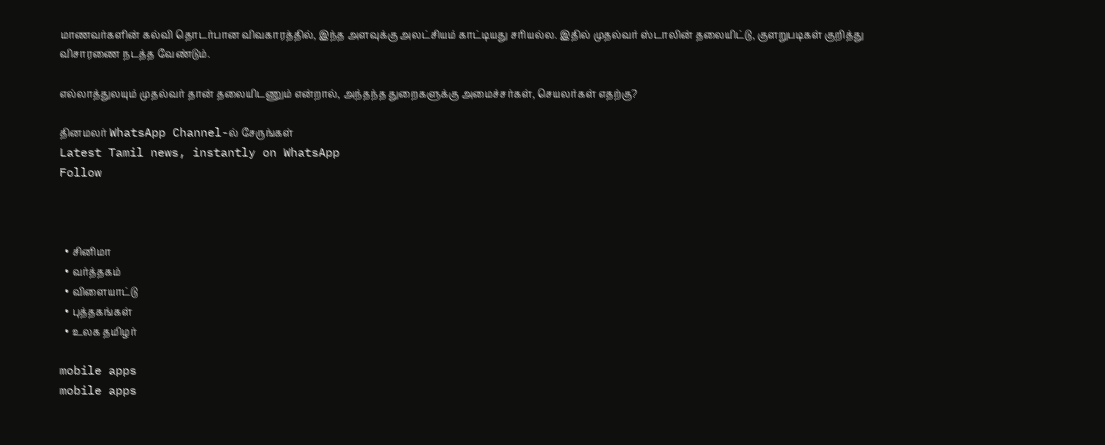மாணவர்களின் கல்வி தொடர்பான விவகாரத்தில், இந்த அளவுக்கு அலட்சியம் காட்டியது சரியல்ல. இதில் முதல்வர் ஸ்டாலின் தலையிட்டு, குளறுபடிகள் குறித்து விசாரணை நடத்த வேண்டும்.

எல்லாத்துலயும் முதல்வர் தான் தலையிடணும் என்றால், அந்தந்த துறைகளுக்கு அமைச்சர்கள், செயலர்கள் எதற்கு?

தினமலர் WhatsApp Channel-ல் சேருங்கள்
Latest Tamil news, instantly on WhatsApp
Follow



  • சினிமா
  • வர்த்தகம்
  • விளையாட்டு
  • புத்தகங்கள்
  • உலக தமிழர்

mobile apps
mobile apps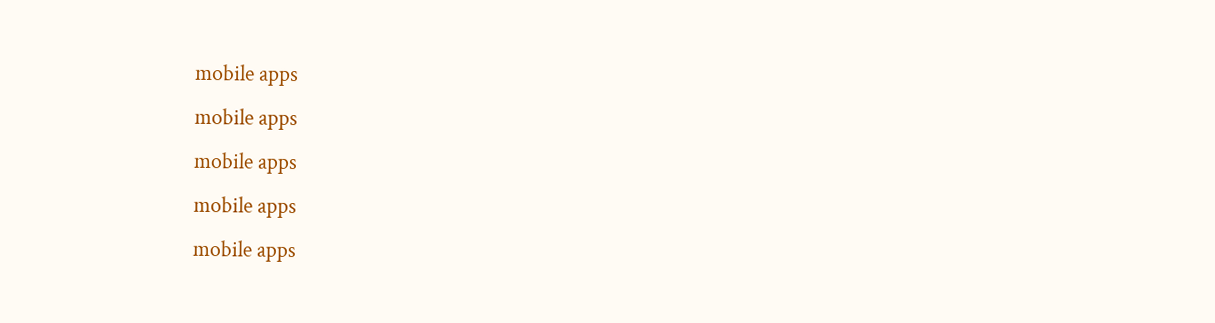mobile apps
mobile apps
mobile apps
mobile apps
mobile apps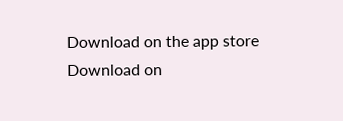Download on the app store
Download on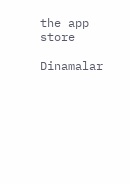the app store

Dinamalar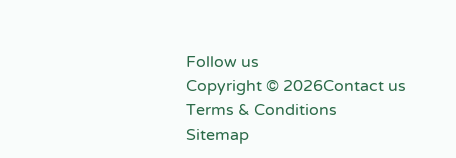Follow us
Copyright © 2026Contact us
Terms & Conditions
Sitemap